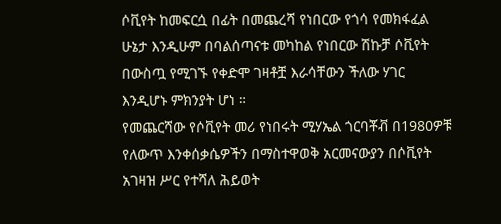ሶቪየት ከመፍርሷ በፊት በመጨረሻ የነበርው የጎሳ የመክፋፈል ሁኔታ እንዲሁም በባልሰጣናቱ መካከል የነበርው ሽኩቻ ሶቪየት በውስጧ የሚገኙ የቀድሞ ገዛቶቿ እራሳቸውን ችለው ሃገር እንዲሆኑ ምክንያት ሆነ ።
የመጨርሻው የሶቪየት መሪ የነበሩት ሚሃኤል ጎርባቾቭ በ1980ዎቹ የለውጥ እንቀሰቃሴዎችን በማስተዋወቅ አርመናውያን በሶቪየት አገዛዝ ሥር የተሻለ ሕይወት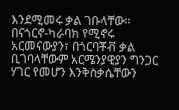እንደሚመሩ ቃል ገቡላቸው።
በናጎርኖ-ካራባክ የሚኖሩ አርመናውያን፣ በጎርባቾቭ ቃል ቢገባላቸውም አርሜንያዊያን ግንጋር ሃገር የመሆን እንቅስቃሴቸውን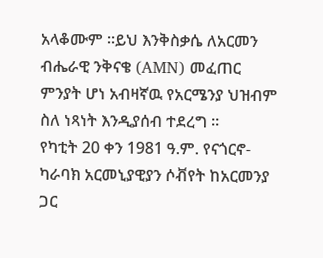አላቆሙም ።ይህ እንቅስቃሴ ለአርመን ብሔራዊ ንቅናቄ (AMN) መፈጠር ምንያት ሆነ አብዛኛዉ የአርሜንያ ህዝብም ስለ ነጻነት እንዲያሰብ ተደረግ ።
የካቲት 20 ቀን 1981 ዓ.ም. የናጎርኖ-ካራባክ አርመኒያዊያን ሶቭየት ከአርመንያ ጋር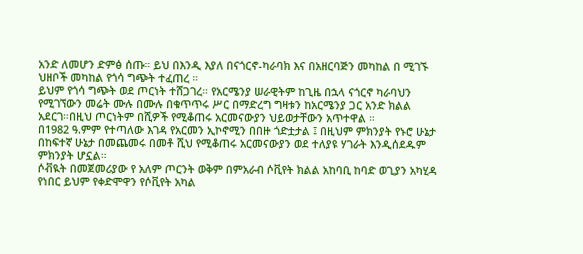አንድ ለመሆን ድምፅ ሰጡ። ይህ በእንዲ እያለ በናጎርኖ-ካራባክ እና በአዘርባጅን መካከል በ ሚገኙ ህዘቦች መካከል የጎሳ ግጭት ተፈጠረ ።
ይህም የጎሳ ግጭት ወደ ጦርነት ተሸጋገረ። የአርሜንያ ሠራዊትም ከጊዜ በኋላ ናጎርኖ ካራባህን የሚገኘውን መሬት ሙሉ በሙሉ በቁጥጥሩ ሥር በማድረግ ግዛቱን ከአርሜንያ ጋር አንድ ክልል አደርገ።በዚህ ጦርነትም በሺዎች የሚቆጠሩ አርመናውያን ህይወታቸውን አጥተዋል ።
በ1982 ዓ.ምም የተጣለው እገዳ የአርመን ኢኮኖሚን በበዙ ጎድቷታል ፤ በዚህም ምክንያት የኑሮ ሁኔታ በከፍተኛ ሁኔታ በመጨመሩ በመቶ ሺህ የሚቆጠሩ አርመናውያን ወደ ተለያዩ ሃገራት እንዲሰደዱም ምክንያት ሆኗል።
ሶቭዪት በመጀመሪያው የ አለም ጦርንት ወቅም በምአራብ ሶቪየት ክልል አከባቢ ከባድ ወጊያን አካሂዳ የነበር ይህም የቀድሞዋን የሶቪየት አካል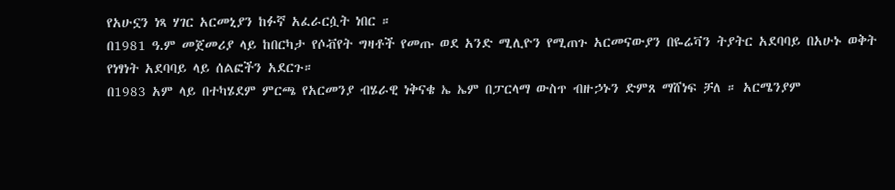የአሁኗን ነጻ ሃገር አርመኒያን ከፉኛ አፈራርሷት ነበር ።
በ1981 ዓ.ም መጀመሪያ ላይ ከበርካታ የሶቭየት ግዛቶች የመጡ ወደ አንድ ሚሊዮን የሚጠጉ አርመናውያን በዬሬቫን ትያትር አደባባይ በአሁኑ ወቅት የነፃነት አደባባይ ላይ ሰልፎችን አደርጉ።
በ1983 አም ላይ በተካሄደም ምርጫ የአርመንያ ብሄራዊ ነቅናቄ ኤ ኤም በፓርላማ ውስጥ ብዙኃኑን ድምጸ ማሸነፍ ቻለ ። አርሜንያም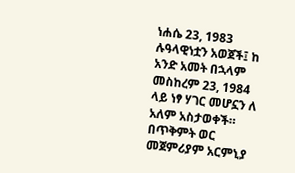ነሐሴ 23, 1983 ሉዓላዊነቷን አወጀች፤ ከ አንድ አመት በኋላም መስከረም 23, 1984 ላይ ነፃ ሃገር መሆኗን ለ አለም አስታወቀች። በጥቅምት ወር መጀምሪያም አርምኒያ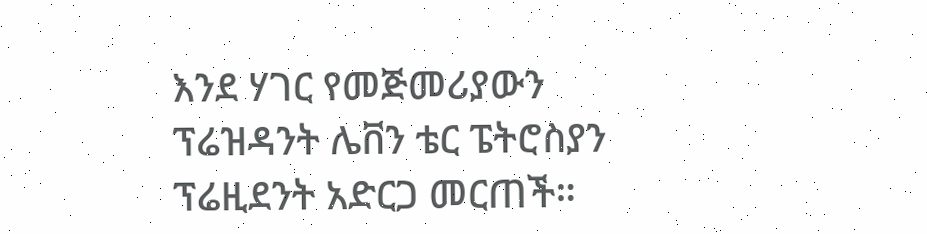እንደ ሃገር የመጅመሪያውን ፕሬዝዳንት ሌቨን ቴር ፔትሮስያን ፕሬዚደንት አድርጋ መርጠች።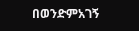በወንድምአገኝ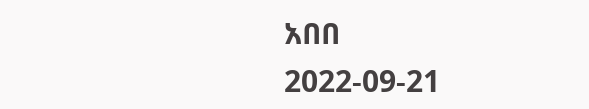አበበ
2022-09-21